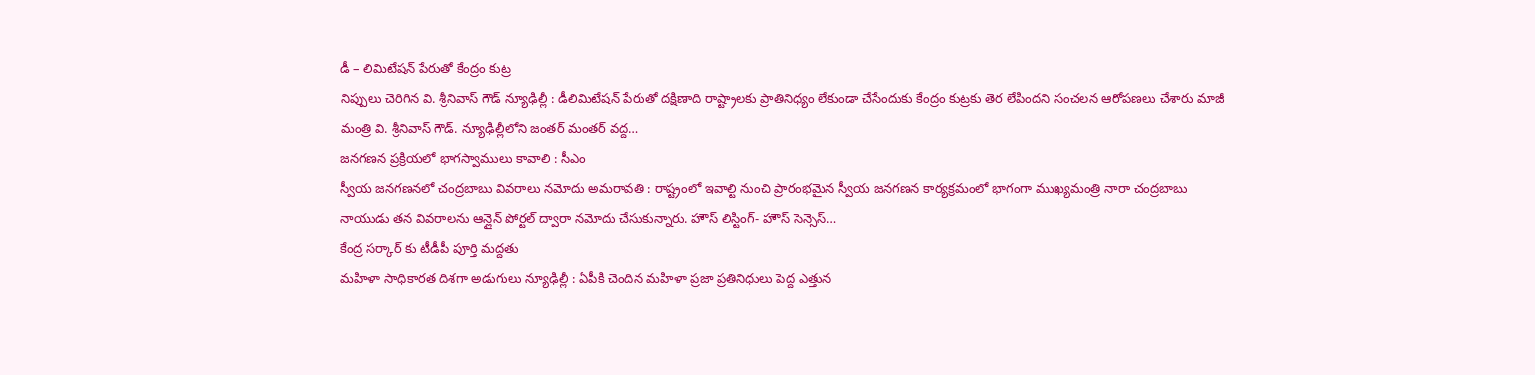డీ – లిమిటేషన్ పేరుతో కేంద్రం కుట్ర
నిప్పులు చెరిగిన వి. శ్రీనివాస్ గౌడ్ న్యూఢిల్లీ : డీలిమిటేషన్ పేరుతో దక్షిణాది రాష్ట్రాలకు ప్రాతినిధ్యం లేకుండా చేసేందుకు కేంద్రం కుట్రకు తెర లేపిందని సంచలన ఆరోపణలు చేశారు మాజీ మంత్రి వి. శ్రీనివాస్ గౌడ్. న్యూఢిల్లీలోని జంతర్ మంతర్ వద్ద…
జనగణన ప్రక్రియలో భాగస్వాములు కావాలి : సీఎం
స్వీయ జనగణనలో చంద్రబాబు వివరాలు నమోదు అమరావతి : రాష్ట్రంలో ఇవాల్టి నుంచి ప్రారంభమైన స్వీయ జనగణన కార్యక్రమంలో భాగంగా ముఖ్యమంత్రి నారా చంద్రబాబు నాయుడు తన వివరాలను ఆన్లైన్ పోర్టల్ ద్వారా నమోదు చేసుకున్నారు. హౌస్ లిస్టింగ్- హౌస్ సెన్సెస్…
కేంద్ర సర్కార్ కు టీడీపీ పూర్తి మద్దతు
మహిళా సాధికారత దిశగా అడుగులు న్యూఢిల్లీ : ఏపీకి చెందిన మహిళా ప్రజా ప్రతినిధులు పెద్ద ఎత్తున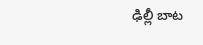ఢిల్లీ బాట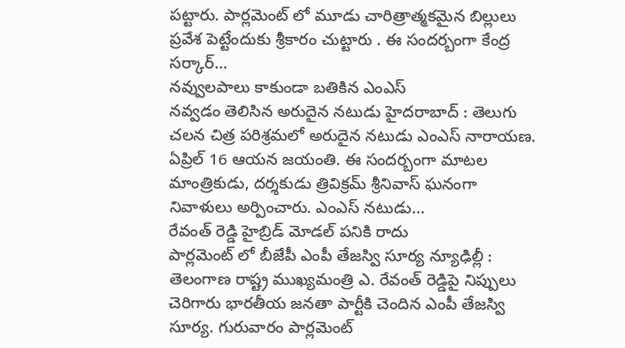పట్టారు. పార్లమెంట్ లో మూడు చారిత్రాత్మకమైన బిల్లులు ప్రవేశ పెట్టేందుకు శ్రీకారం చుట్టారు . ఈ సందర్బంగా కేంద్ర సర్కార్…
నవ్వులపాలు కాకుండా బతికిన ఎంఎస్
నవ్వడం తెలిసిన అరుదైన నటుడు హైదరాబాద్ : తెలుగు చలన చిత్ర పరిశ్రమలో అరుదైన నటుడు ఎంఎస్ నారాయణ. ఏప్రిల్ 16 ఆయన జయంతి. ఈ సందర్బంగా మాటల మాంత్రికుడు, దర్శకుడు త్రివిక్రమ్ శ్రీనివాస్ ఘనంగా నివాళులు అర్పించారు. ఎంఎస్ నటుడు…
రేవంత్ రెడ్డి హైబ్రిడ్ మోడల్ పనికి రాదు
పార్లమెంట్ లో బీజేపీ ఎంపీ తేజస్వి సూర్య న్యూఢిల్లీ : తెలంగాణ రాష్ట్ర ముఖ్యమంత్రి ఎ. రేవంత్ రెడ్డిపై నిప్పులు చెరిగారు భారతీయ జనతా పార్టీకి చెందిన ఎంపీ తేజస్వి సూర్య. గురువారం పార్లమెంట్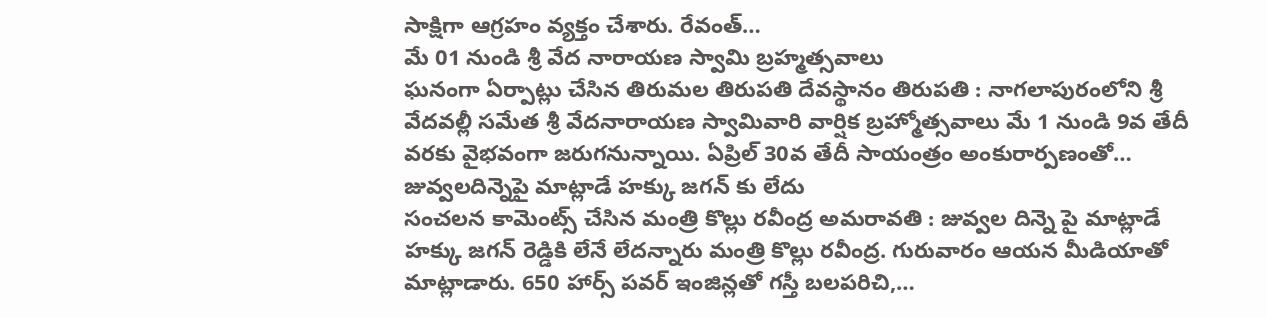సాక్షిగా ఆగ్రహం వ్యక్తం చేశారు. రేవంత్…
మే 01 నుండి శ్రీ వేద నారాయణ స్వామి బ్రహ్మత్సవాలు
ఘనంగా ఏర్పాట్లు చేసిన తిరుమల తిరుపతి దేవస్థానం తిరుపతి : నాగలాపురంలోని శ్రీ వేదవల్లీ సమేత శ్రీ వేదనారాయణ స్వామివారి వార్షిక బ్రహ్మోత్సవాలు మే 1 నుండి 9వ తేదీ వరకు వైభవంగా జరుగనున్నాయి. ఏప్రిల్ 30వ తేదీ సాయంత్రం అంకురార్పణంతో…
జువ్వలదిన్నెపై మాట్లాడే హక్కు జగన్ కు లేదు
సంచలన కామెంట్స్ చేసిన మంత్రి కొల్లు రవీంద్ర అమరావతి : జువ్వల దిన్నె పై మాట్లాడే హక్కు జగన్ రెడ్డికి లేనే లేదన్నారు మంత్రి కొల్లు రవీంద్ర. గురువారం ఆయన మీడియాతో మాట్లాడారు. 650 హార్స్ పవర్ ఇంజిన్లతో గస్తీ బలపరిచి,…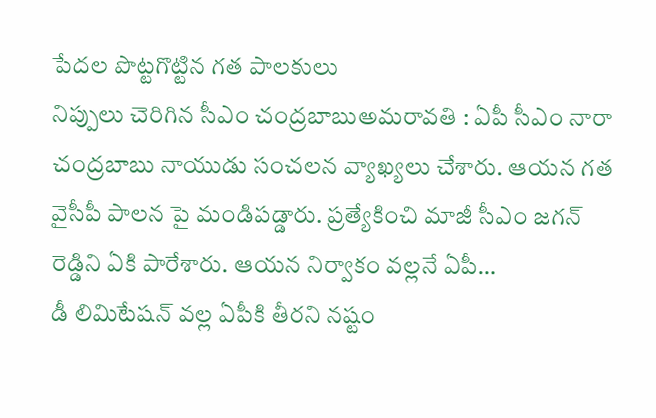పేదల పొట్టగొట్టిన గత పాలకులు
నిప్పులు చెరిగిన సీఎం చంద్రబాబుఅమరావతి : ఏపీ సీఎం నారా చంద్రబాబు నాయుడు సంచలన వ్యాఖ్యలు చేశారు. ఆయన గత వైసీపీ పాలన పై మండిపడ్డారు. ప్రత్యేకించి మాజీ సీఎం జగన్ రెడ్డిని ఏకి పారేశారు. ఆయన నిర్వాకం వల్లనే ఏపీ…
డీ లిమిటేషన్ వల్ల ఏపీకి తీరని నష్టం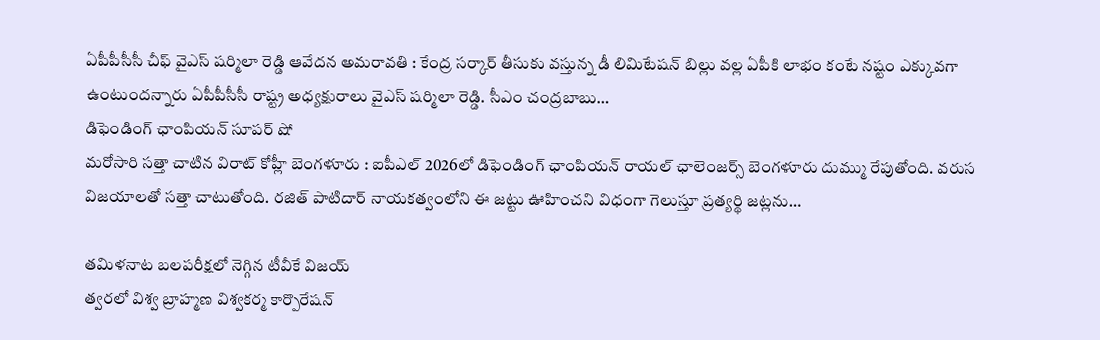ఏపీపీసీసీ చీఫ్ వైఎస్ షర్మిలా రెడ్డి ఆవేదన అమరావతి : కేంద్ర సర్కార్ తీసుకు వస్తున్న డీ లిమిటేషన్ బిల్లు వల్ల ఏపీకి లాభం కంటే నష్టం ఎక్కువగా ఉంటుందన్నారు ఏపీపీసీసీ రాష్ట్ర అధ్యక్షురాలు వైఎస్ షర్మిలా రెడ్డి. సీఎం చంద్రబాబు…
డిఫెండింగ్ ఛాంపియన్ సూపర్ షో
మరోసారి సత్తా చాటిన విరాట్ కోహ్లీ బెంగళూరు : ఐపీఎల్ 2026లో డిఫెండింగ్ ఛాంపియన్ రాయల్ ఛాలెంజర్స్ బెంగళూరు దుమ్ము రేపుతోంది. వరుస విజయాలతో సత్తా చాటుతోంది. రజిత్ పాటిదార్ నాయకత్వంలోని ఈ జట్టు ఊహించని విధంగా గెలుస్తూ ప్రత్యర్థి జట్లను…

తమిళనాట బలపరీక్షలో నెగ్గిన టీవీకే విజయ్
త్వరలో విశ్వ బ్రాహ్మణ విశ్వకర్మ కార్పొరేషన్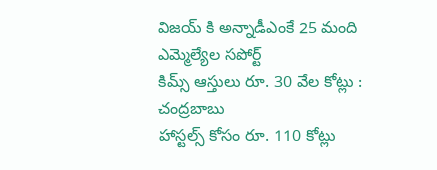విజయ్ కి అన్నాడీఎంకే 25 మంది ఎమ్మెల్యేల సపోర్ట్
కిమ్స్ ఆస్తులు రూ. 30 వేల కోట్లు : చంద్రబాబు
హాస్టల్స్ కోసం రూ. 110 కోట్లు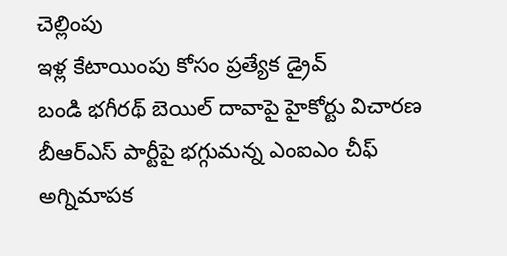చెల్లింపు
ఇళ్ల కేటాయింపు కోసం ప్రత్యేక డ్రైవ్
బండి భగీరథ్ బెయిల్ దావాపై హైకోర్టు విచారణ
బీఆర్ఎస్ పార్టీపై భగ్గుమన్న ఎంఐఎం చీఫ్
అగ్నిమాపక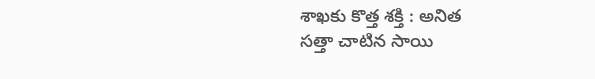శాఖకు కొత్త శక్తి : అనిత
సత్తా చాటిన సాయి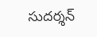సుదర్శన్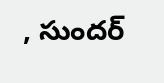, సుందర్